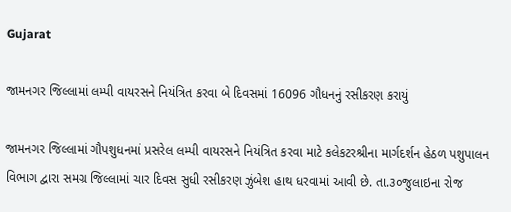Gujarat

જામનગર જિલ્લામાં લમ્પી વાયરસને નિયંત્રિત કરવા બે દિવસમાં 16096 ગૌધનનું રસીકરણ કરાયું

જામનગર જિલ્લામાં ગૌપશુધનમાં પ્રસરેલ લમ્પી વાયરસને નિયંત્રિત કરવા માટે કલેકટરશ્રીના માર્ગદર્શન હેઠળ પશુપાલન વિભાગ દ્વારા સમગ્ર જિલ્લામાં ચાર દિવસ સુધી રસીકરણ ઝુંબેશ હાથ ધરવામાં આવી છે. તા.૩૦જુલાઇના રોજ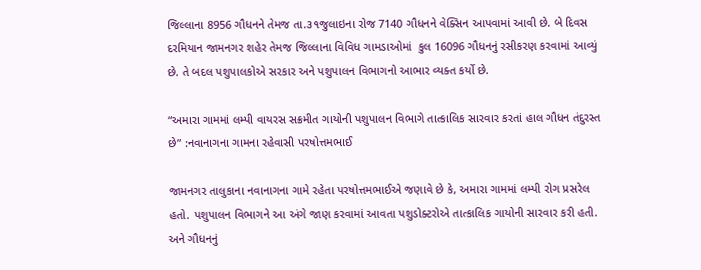જિલ્લાના 8956 ગૌધનને તેમજ તા.૩૧જુલાઇના રોજ 7140 ગૌધનને વેક્સિન આપવામાં આવી છે. બે દિવસ દરમિયાન જામનગર શહેર તેમજ જિલ્લાના વિવિધ ગામડાઓમાં  કુલ 16096 ગૌધનનું રસીકરણ કરવામાં આવ્યું છે. તે બદલ પશુપાલકોએ સરકાર અને પશુપાલન વિભાગનો આભાર વ્યક્ત કર્યો છે.

“અમારા ગામમાં લમ્પી વાયરસ સક્રમીત ગાયોની પશુપાલન વિભાગે તાત્કાલિક સારવાર કરતાં હાલ ગૌધન તંદુરસ્ત છે” :નવાનાગના ગામના રહેવાસી પરષોત્તમભાઈ

જામનગર તાલુકાના નવાનાગના ગામે રહેતા પરષોત્તમભાઈએ જણાવે છે કે, અમારા ગામમાં લમ્પી રોગ પ્રસરેલ હતો. પશુપાલન વિભાગને આ અંગે જાણ કરવામાં આવતા પશુડોક્ટરોએ તાત્કાલિક ગાયોની સારવાર કરી હતી. અને ગૌધનનું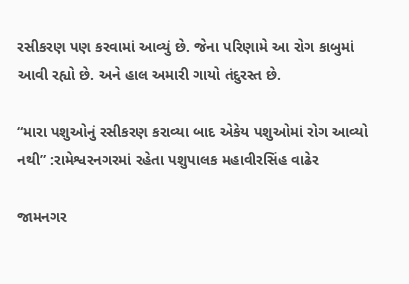રસીકરણ પણ કરવામાં આવ્યું છે. જેના પરિણામે આ રોગ કાબુમાં આવી રહ્યો છે. અને હાલ અમારી ગાયો તંદુરસ્ત છે.

“મારા પશુઓનું રસીકરણ કરાવ્યા બાદ એકેય પશુઓમાં રોગ આવ્યો નથી” :રામેશ્વરનગરમાં રહેતા પશુપાલક મહાવીરસિંહ વાઢેર

જામનગર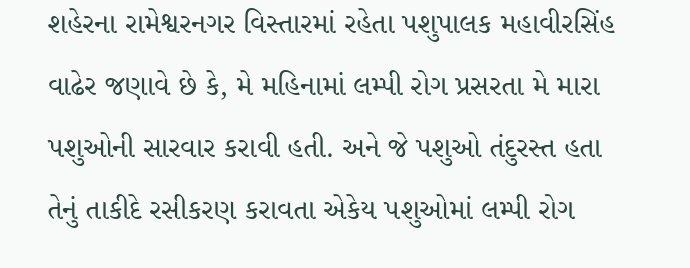શહેરના રામેશ્વરનગર વિસ્તારમાં રહેતા પશુપાલક મહાવીરસિંહ વાઢેર જણાવે છે કે, મે મહિનામાં લમ્પી રોગ પ્રસરતા મે મારા પશુઓની સારવાર કરાવી હતી. અને જે પશુઓ તંદુરસ્ત હતા તેનું તાકીદે રસીકરણ કરાવતા એકેય પશુઓમાં લમ્પી રોગ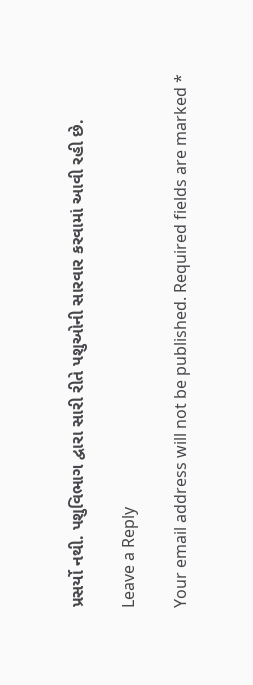પ્રસર્યો નથી. પશુવિભાગ દ્વારા સારી રીતે પશુઓની સારવાર કરવામાં આવી રહી છે.

Leave a Reply

Your email address will not be published. Required fields are marked *